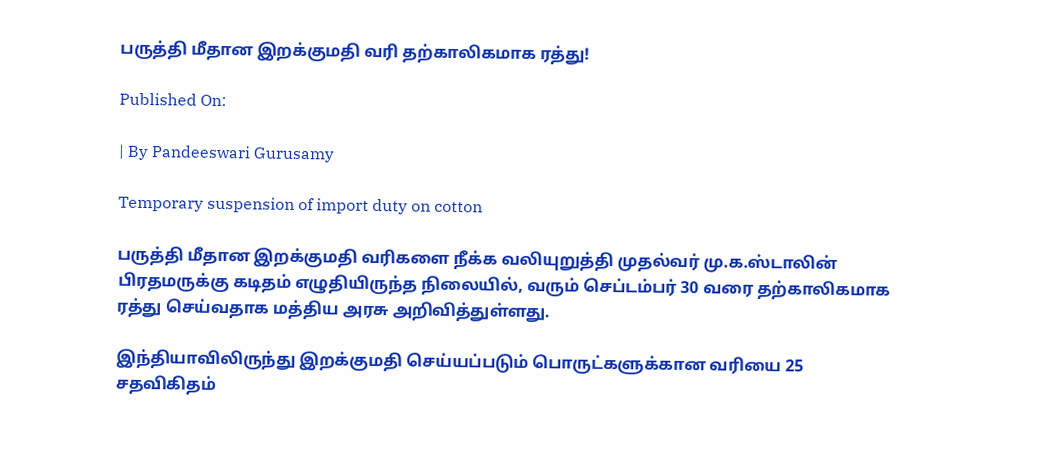பருத்தி மீதான இறக்குமதி வரி தற்காலிகமாக ரத்து!

Published On:

| By Pandeeswari Gurusamy

Temporary suspension of import duty on cotton

பருத்தி மீதான இறக்குமதி வரிகளை நீக்க வலியுறுத்தி முதல்வர் மு.க.ஸ்டாலின் பிரதமருக்கு கடிதம் எழுதியிருந்த நிலையில், வரும் செப்டம்பர் 30 வரை தற்காலிகமாக ரத்து செய்வதாக மத்திய அரசு அறிவித்துள்ளது.

இந்தியாவிலிருந்து இறக்குமதி செய்யப்படும் பொருட்களுக்கான வரியை 25 சதவிகிதம்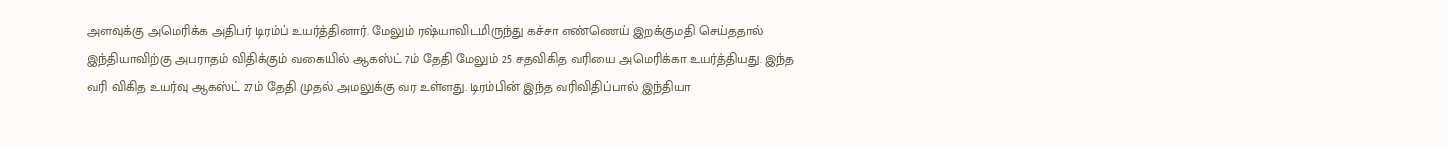அளவுக்கு அமெரிக்க அதிபர் டிரம்ப் உயர்த்தினார். மேலும் ரஷ்யாவிடமிருந்து கச்சா எண்ணெய் இறக்குமதி செய்ததால் இந்தியாவிற்கு அபராதம் விதிக்கும் வகையில் ஆகஸ்ட் 7ம் தேதி மேலும் 25 சதவிகித வரியை அமெரிக்கா உயர்த்தியது. இந்த வரி விகித உயர்வு ஆகஸ்ட் 27ம் தேதி முதல் அமலுக்கு வர உள்ளது. டிரம்பின் இந்த வரிவிதிப்பால் இந்தியா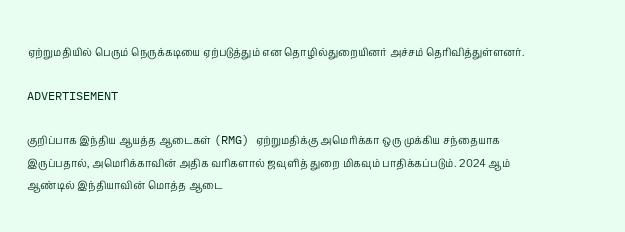ஏற்றுமதியில் பெரும் நெருக்கடியை ஏற்படுத்தும் என தொழில்துறையினர் அச்சம் தெரிவித்துள்ளனர்.

ADVERTISEMENT

குறிப்பாக இந்திய ஆயத்த ஆடைகள் (RMG) ஏற்றுமதிக்கு அமெரிக்கா ஒரு முக்கிய சந்தையாக இருப்பதால், அமெரிக்காவின் அதிக வரிகளால் ஜவுளித் துறை மிகவும் பாதிக்கப்படும். 2024 ஆம் ஆண்டில் இந்தியாவின் மொத்த ஆடை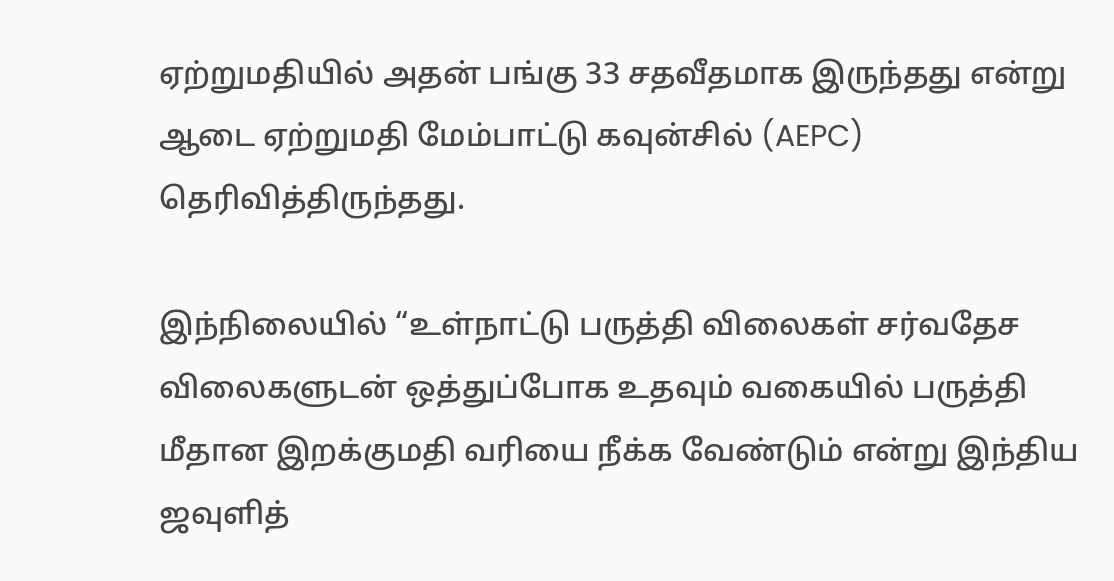ஏற்றுமதியில் அதன் பங்கு 33 சதவீதமாக இருந்தது என்று ஆடை ஏற்றுமதி மேம்பாட்டு கவுன்சில் (AEPC) தெரிவித்திருந்தது.

இந்நிலையில் “உள்நாட்டு பருத்தி விலைகள் சர்வதேச விலைகளுடன் ஒத்துப்போக உதவும் வகையில் பருத்தி மீதான இறக்குமதி வரியை நீக்க வேண்டும் என்று இந்திய ஜவுளித்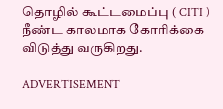தொழில் கூட்டமைப்பு ( CITI ) நீண்ட காலமாக கோரிக்கை விடுத்து வருகிறது.

ADVERTISEMENT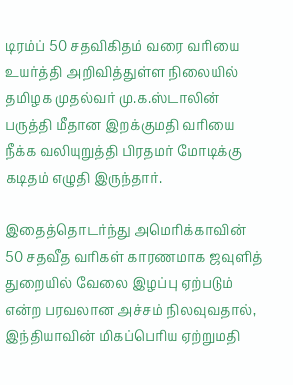டிரம்ப் 50 சதவிகிதம் வரை வரியை உயர்த்தி அறிவித்துள்ள நிலையில் தமிழக முதல்வர் மு.க.ஸ்டாலின் பருத்தி மீதான இறக்குமதி வரியை நீக்க வலியுறுத்தி பிரதமர் மோடிக்கு கடிதம் எழுதி இருந்தார்.

இதைத்தொடர்ந்து அமெரிக்காவின் 50 சதவீத வரிகள் காரணமாக ஜவுளித் துறையில் வேலை இழப்பு ஏற்படும் என்ற பரவலான அச்சம் நிலவுவதால், இந்தியாவின் மிகப்பெரிய ஏற்றுமதி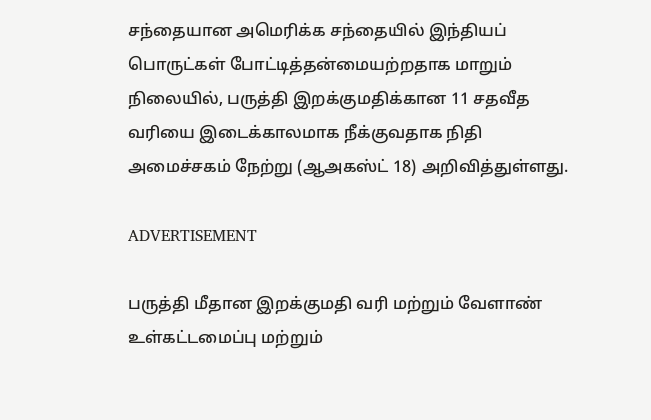சந்தையான அமெரிக்க சந்தையில் இந்தியப் பொருட்கள் போட்டித்தன்மையற்றதாக மாறும் நிலையில், பருத்தி இறக்குமதிக்கான 11 சதவீத வரியை இடைக்காலமாக நீக்குவதாக நிதி அமைச்சகம் நேற்று (ஆஅகஸ்ட் 18) அறிவித்துள்ளது.

ADVERTISEMENT

பருத்தி மீதான இறக்குமதி வரி மற்றும் வேளாண் உள்கட்டமைப்பு மற்றும்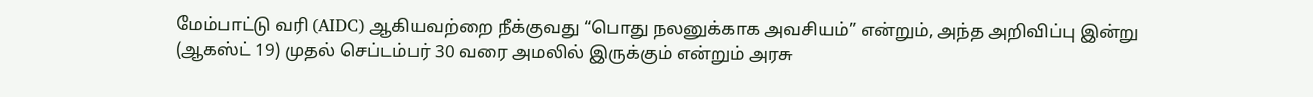மேம்பாட்டு வரி (AIDC) ஆகியவற்றை நீக்குவது “பொது நலனுக்காக அவசியம்” என்றும், அந்த அறிவிப்பு இன்று (ஆகஸ்ட் 19) முதல் செப்டம்பர் 30 வரை அமலில் இருக்கும் என்றும் அரசு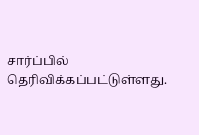சார்ப்பில் தெரிவிக்கப்பட்டுள்ளது.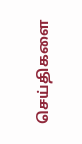செய்திகளை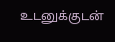உடனுக்குடன்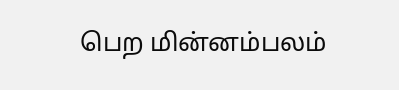பெற மின்னம்பலம்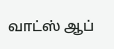வாட்ஸ் ஆப்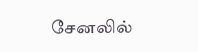சேனலில்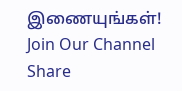இணையுங்கள்!
Join Our Channel
Share